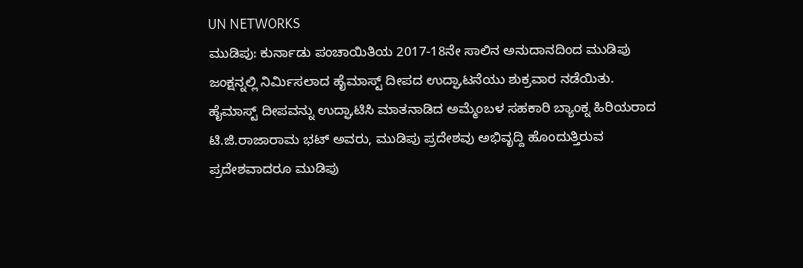UN NETWORKS
ಮುಡಿಪು: ಕುರ್ನಾಡು ಪಂಚಾಯಿತಿಯ 2017-18ನೇ ಸಾಲಿನ ಅನುದಾನದಿಂದ ಮುಡಿಪು ಜಂಕ್ಷನ್ನಲ್ಲಿ ನಿರ್ಮಿಸಲಾದ ಹೈಮಾಸ್ಟ್ ದೀಪದ ಉದ್ಘಾಟನೆಯು ಶುಕ್ರವಾರ ನಡೆಯಿತು.
ಹೈಮಾಸ್ಟ್ ದೀಪವನ್ನು ಉದ್ಘಾಟಿಸಿ ಮಾತನಾಡಿದ ಅಮ್ಮೆಂಬಳ ಸಹಕಾರಿ ಬ್ಯಾಂಕ್ನ ಹಿರಿಯರಾದ ಟಿ.ಜಿ.ರಾಜಾರಾಮ ಭಟ್ ಅವರು, ಮುಡಿಪು ಪ್ರದೇಶವು ಅಭಿವೃದ್ದಿ ಹೊಂದುತ್ತಿರುವ ಪ್ರದೇಶವಾದರೂ ಮುಡಿಪು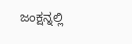ಜಂಕ್ಷನ್ನಲ್ಲಿ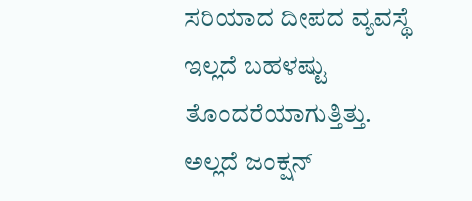ಸರಿಯಾದ ದೀಪದ ವ್ಯವಸ್ಥೆ ಇಲ್ಲದೆ ಬಹಳಷ್ಟು ತೊಂದರೆಯಾಗುತ್ತಿತ್ತು. ಅಲ್ಲದೆ ಜಂಕ್ಷನ್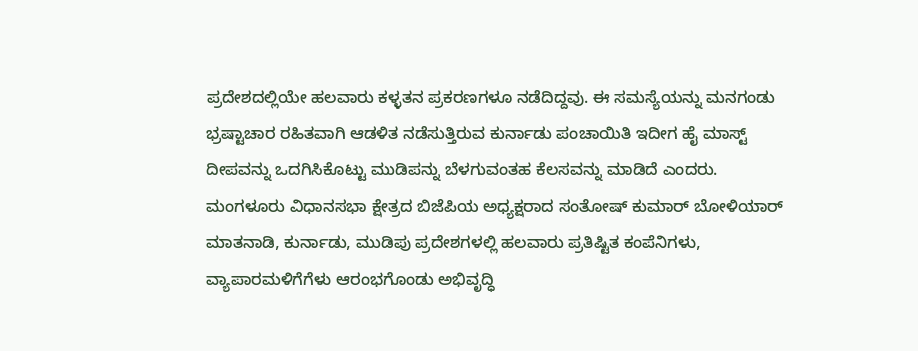ಪ್ರದೇಶದಲ್ಲಿಯೇ ಹಲವಾರು ಕಳ್ಳತನ ಪ್ರಕರಣಗಳೂ ನಡೆದಿದ್ದವು. ಈ ಸಮಸ್ಯೆಯನ್ನು ಮನಗಂಡು ಭ್ರಷ್ಟಾಚಾರ ರಹಿತವಾಗಿ ಆಡಳಿತ ನಡೆಸುತ್ತಿರುವ ಕುರ್ನಾಡು ಪಂಚಾಯಿತಿ ಇದೀಗ ಹೈ ಮಾಸ್ಟ್ ದೀಪವನ್ನು ಒದಗಿಸಿಕೊಟ್ಟು ಮುಡಿಪನ್ನು ಬೆಳಗುವಂತಹ ಕೆಲಸವನ್ನು ಮಾಡಿದೆ ಎಂದರು.
ಮಂಗಳೂರು ವಿಧಾನಸಭಾ ಕ್ಷೇತ್ರದ ಬಿಜೆಪಿಯ ಅಧ್ಯಕ್ಷರಾದ ಸಂತೋಷ್ ಕುಮಾರ್ ಬೋಳಿಯಾರ್ ಮಾತನಾಡಿ, ಕುರ್ನಾಡು, ಮುಡಿಪು ಪ್ರದೇಶಗಳಲ್ಲಿ ಹಲವಾರು ಪ್ರತಿಷ್ಟಿತ ಕಂಪೆನಿಗಳು, ವ್ಯಾಪಾರಮಳಿಗೆಗೆಳು ಆರಂಭಗೊಂಡು ಅಭಿವೃದ್ಧಿ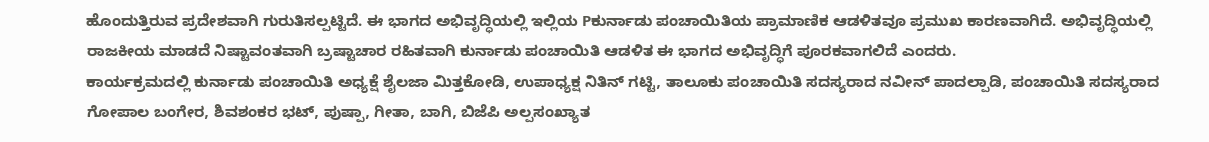ಹೊಂದುತ್ತಿರುವ ಪ್ರದೇಶವಾಗಿ ಗುರುತಿಸಲ್ಪಟ್ಟಿದೆ. ಈ ಭಾಗದ ಅಭಿವೃದ್ಧಿಯಲ್ಲಿ ಇಲ್ಲಿಯ Pಕುರ್ನಾಡು ಪಂಚಾಯಿತಿಯ ಪ್ರಾಮಾಣಿಕ ಆಡಳಿತವೂ ಪ್ರಮುಖ ಕಾರಣವಾಗಿದೆ. ಅಭಿವೃದ್ಧಿಯಲ್ಲಿ ರಾಜಕೀಯ ಮಾಡದೆ ನಿಷ್ಟಾವಂತವಾಗಿ ಬ್ರಷ್ಟಾಚಾರ ರಹಿತವಾಗಿ ಕುರ್ನಾಡು ಪಂಚಾಯಿತಿ ಆಡಳಿತ ಈ ಭಾಗದ ಅಭಿವೃದ್ಧಿಗೆ ಪೂರಕವಾಗಲಿದೆ ಎಂದರು.
ಕಾರ್ಯಕ್ರಮದಲ್ಲಿ ಕುರ್ನಾಡು ಪಂಚಾಯಿತಿ ಅಧ್ಯಕ್ಷೆ ಶೈಲಜಾ ಮಿತ್ತಕೋಡಿ, ಉಪಾಧ್ಯಕ್ಷ ನಿತಿನ್ ಗಟ್ಟಿ, ತಾಲೂಕು ಪಂಚಾಯಿತಿ ಸದಸ್ಯರಾದ ನವೀನ್ ಪಾದಲ್ಪಾಡಿ, ಪಂಚಾಯಿತಿ ಸದಸ್ಯರಾದ ಗೋಪಾಲ ಬಂಗೇರ, ಶಿವಶಂಕರ ಭಟ್, ಪುಷ್ಪಾ, ಗೀತಾ, ಬಾಗಿ, ಬಿಜೆಪಿ ಅಲ್ಪಸಂಖ್ಯಾತ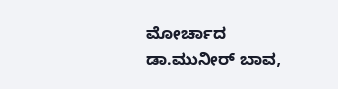ಮೋರ್ಚಾದ ಡಾ.ಮುನೀರ್ ಬಾವ,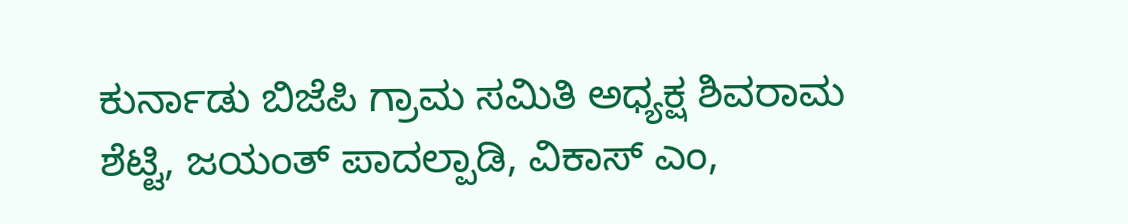ಕುರ್ನಾಡು ಬಿಜೆಪಿ ಗ್ರಾಮ ಸಮಿತಿ ಅಧ್ಯಕ್ಷ ಶಿವರಾಮ ಶೆಟ್ಟಿ, ಜಯಂತ್ ಪಾದಲ್ಪಾಡಿ, ವಿಕಾಸ್ ಎಂ,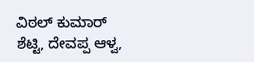ವಿಠಲ್ ಕುಮಾರ್ ಶೆಟ್ಟಿ, ದೇವಪ್ಪ ಆಳ್ವ,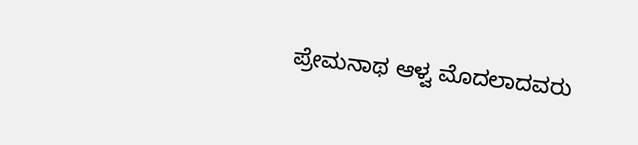ಪ್ರೇಮನಾಥ ಆಳ್ವ ಮೊದಲಾದವರು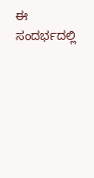ಈ ಸಂದರ್ಭದಲ್ಲಿ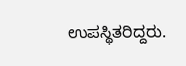ಉಪಸ್ಥಿತರಿದ್ದರು.